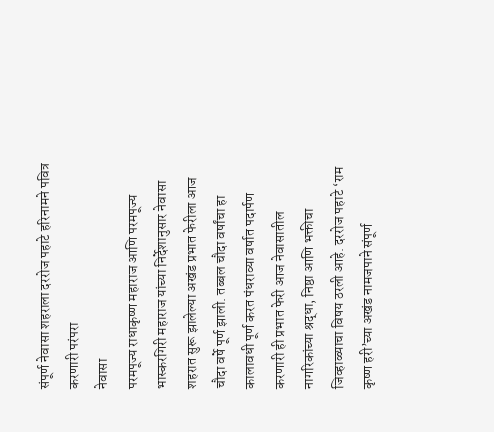संपूर्ण नेवासा शहराला दररोज पहाटे हरिनामने पवित्र करणारी परंपरा
नेवासा
परमपूज्य राधाकृष्ण महाराज आणि परमपूज्य भास्करगिरी महाराज यांच्या निर्देशानुसार नेवासा शहरात सुरू झालेल्या अखंड प्रभात फेरीला आज चौदा वर्षे पूर्ण झाली. तब्बल चौदा वर्षांचा हा कालावधी पूर्ण करत पंधराव्या वर्षात पदार्पण करणारी ही प्रभात फेरी आज नेवासातील नागरिकांच्या श्रद्धा, निष्ठा आणि भक्तीचा जिव्हाळ्याचा विषय ठरली आहे. दररोज पहाटे ‘राम कृष्ण हरी’च्या अखंड नामजपाने संपूर्ण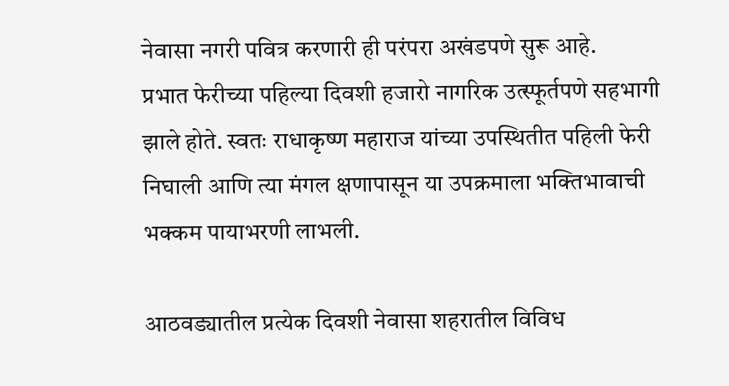नेवासा नगरी पवित्र करणारी ही परंपरा अखंडपणे सुरू आहे.
प्रभात फेरीच्या पहिल्या दिवशी हजारो नागरिक उत्स्फूर्तपणे सहभागी झाले होते. स्वतः राधाकृष्ण महाराज यांच्या उपस्थितीत पहिली फेरी निघाली आणि त्या मंगल क्षणापासून या उपक्रमाला भक्तिभावाची भक्कम पायाभरणी लाभली.

आठवड्यातील प्रत्येक दिवशी नेवासा शहरातील विविध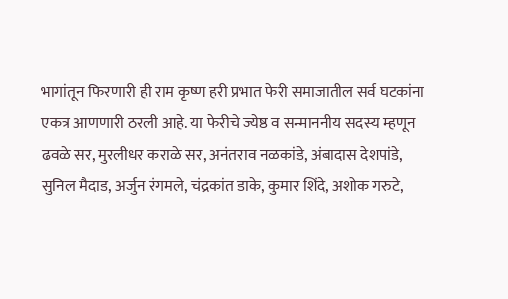भागांतून फिरणारी ही राम कृष्ण हरी प्रभात फेरी समाजातील सर्व घटकांना एकत्र आणणारी ठरली आहे. या फेरीचे ज्येष्ठ व सन्माननीय सदस्य म्हणून ढवळे सर, मुरलीधर कराळे सर, अनंतराव नळकांडे, अंबादास देशपांडे, सुनिल मैदाड, अर्जुन रंगमले, चंद्रकांत डाके, कुमार शिंदे, अशोक गरुटे,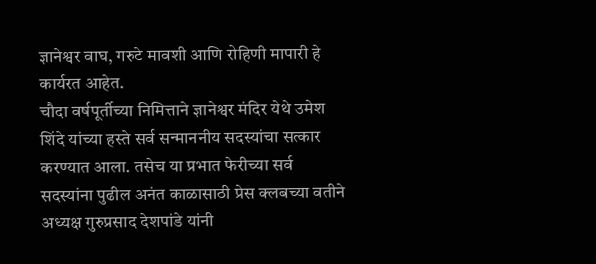ज्ञानेश्वर वाघ, गरुटे मावशी आणि रोहिणी मापारी हे कार्यरत आहेत.
चौदा वर्षपूर्तीच्या निमित्ताने ज्ञानेश्वर मंदिर येथे उमेश शिंदे यांच्या हस्ते सर्व सन्माननीय सदस्यांचा सत्कार करण्यात आला. तसेच या प्रभात फेरीच्या सर्व सदस्यांना पुढील अनंत काळासाठी प्रेस क्लबच्या वतीने अध्यक्ष गुरुप्रसाद देशपांडे यांनी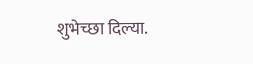शुभेच्छा दिल्या.